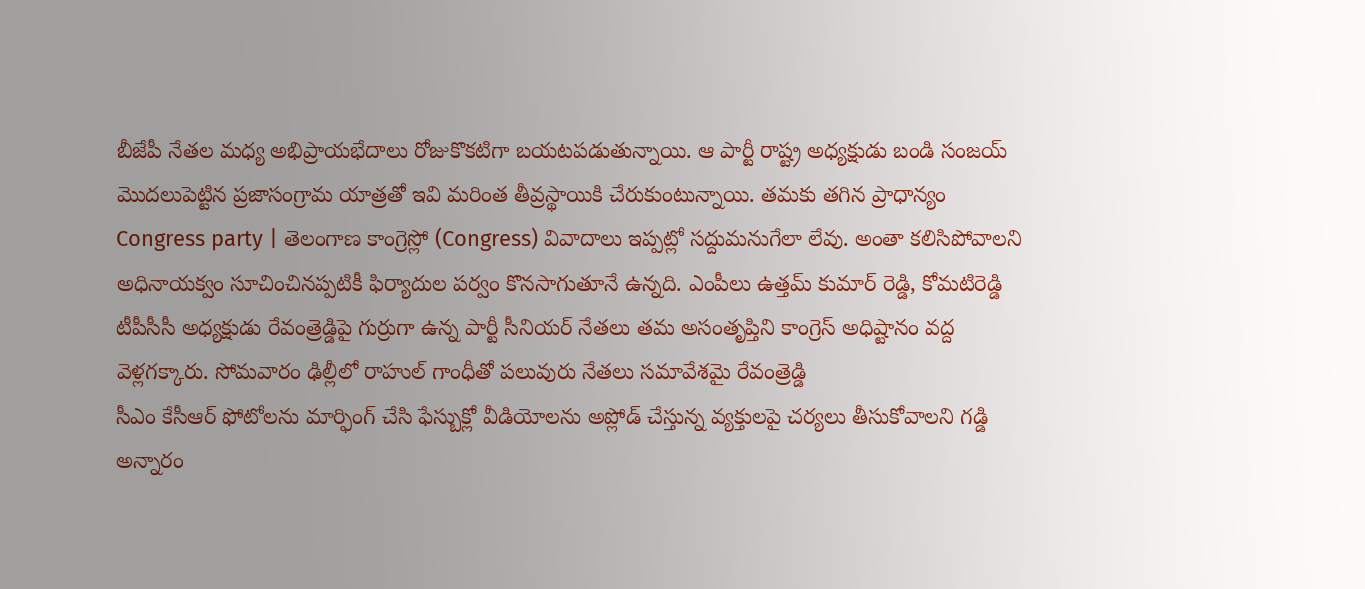బీజేపీ నేతల మధ్య అభిప్రాయభేదాలు రోజుకొకటిగా బయటపడుతున్నాయి. ఆ పార్టీ రాష్ట్ర అధ్యక్షుడు బండి సంజయ్ మొదలుపెట్టిన ప్రజాసంగ్రామ యాత్రతో ఇవి మరింత తీవ్రస్థాయికి చేరుకుంటున్నాయి. తమకు తగిన ప్రాధాన్యం
Congress party | తెలంగాణ కాంగ్రెస్లో (Congress) వివాదాలు ఇప్పట్లో సద్దుమనుగేలా లేవు. అంతా కలిసిపోవాలని అధినాయక్వం సూచించినప్పటికీ ఫిర్యాదుల పర్వం కొనసాగుతూనే ఉన్నది. ఎంపీలు ఉత్తమ్ కుమార్ రెడ్డి, కోమటిరెడ్డి
టీపీసీసీ అధ్యక్షుడు రేవంత్రెడ్డిపై గుర్రుగా ఉన్న పార్టీ సీనియర్ నేతలు తమ అసంతృప్తిని కాంగ్రెస్ అధిష్టానం వద్ద వెళ్లగక్కారు. సోమవారం ఢిల్లీలో రాహుల్ గాంధీతో పలువురు నేతలు సమావేశమై రేవంత్రెడ్డి
సీఎం కేసీఆర్ ఫోటోలను మార్ఫింగ్ చేసి ఫేస్బుక్లో వీడియోలను అప్లోడ్ చేస్తున్న వ్యక్తులపై చర్యలు తీసుకోవాలని గడ్డి అన్నారం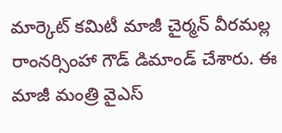మార్కెట్ కమిటీ మాజీ చైర్మన్ వీరమల్ల రాంనర్సింహా గౌడ్ డిమాండ్ చేశారు. ఈ
మాజీ మంత్రి వైఎస్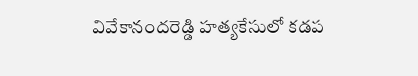వివేకానందరెడ్డి హత్యకేసులో కడప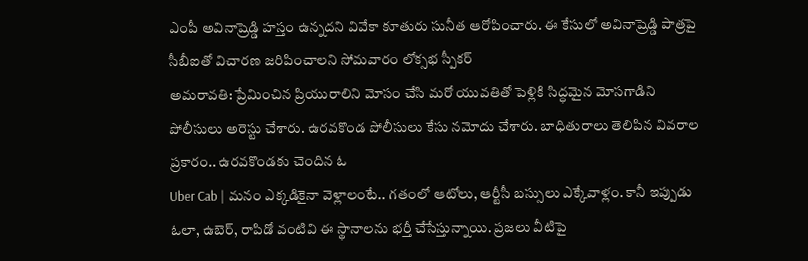ఎంపీ అవినాష్రెడ్డి హస్తం ఉన్నదని వివేకా కూతురు సునీత ఆరోపించారు. ఈ కేసులో అవినాష్రెడ్డి పాత్రపై సీబీఐతో విచారణ జరిపించాలని సోమవారం లోక్సభ స్పీకర్
అమరావతి: ప్రేమించిన ప్రియురాలిని మోసం చేసి మరో యువతితో పెళ్లికి సిద్ధమైన మోసగాడిని పోలీసులు అరెస్టు చేశారు. ఉరవకొండ పోలీసులు కేసు నమోదు చేశారు. బాధితురాలు తెలిపిన వివరాల ప్రకారం.. ఉరవకొండకు చెందిన ఓ
Uber Cab | మనం ఎక్కడికైనా వెళ్లాలంటే.. గతంలో ఆటోలు, ఆర్టీసీ బస్సులు ఎక్కేవాళ్లం. కానీ ఇప్పుడు ఓలా, ఉబెర్, రాపిడో వంటివి ఈ స్థానాలను భర్తీ చేసేస్తున్నాయి. ప్రజలు వీటిపై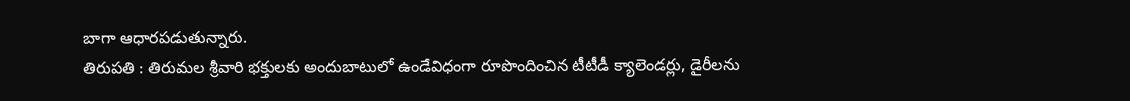బాగా ఆధారపడుతున్నారు.
తిరుపతి : తిరుమల శ్రీవారి భక్తులకు అందుబాటులో ఉండేవిధంగా రూపొందించిన టీటీడీ క్యాలెండర్లు, డైరీలను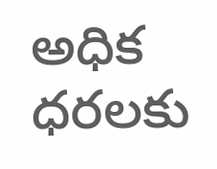అధిక ధరలకు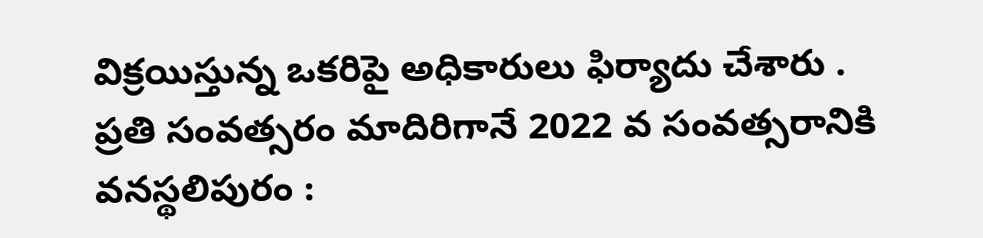విక్రయిస్తున్న ఒకరిపై అధికారులు ఫిర్యాదు చేశారు . ప్రతి సంవత్సరం మాదిరిగానే 2022 వ సంవత్సరానికి
వనస్థలిపురం :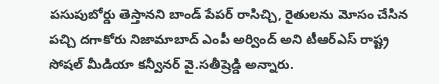పసుపుబోర్డు తెస్తానని బాండ్ పేపర్ రాసిచ్చి, రైతులను మోసం చేసిన పచ్చి దగాకోరు నిజామాబాద్ ఎంపీ అర్వింద్ అని టీఆర్ఎస్ రాష్ట్ర సోషల్ మీడియా కన్వీనర్ వై.సతీష్రెడ్డి అన్నారు.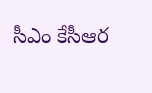సీఎం కేసీఆర